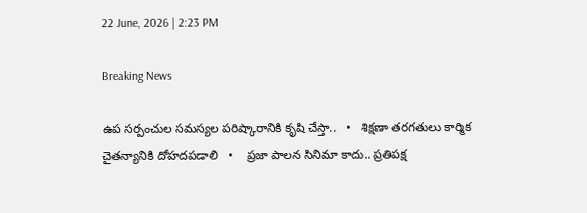22 June, 2026 | 2:23 PM

Breaking News

ఉప సర్పంచుల సమస్యల పరిష్కారానికి కృషి చేస్తా..   •   శిక్షణా తరగతులు కార్మిక చైతన్యానికి దోహదపడాలి   •    ప్రజా పాలన సినిమా కాదు.. ప్రతిపక్ష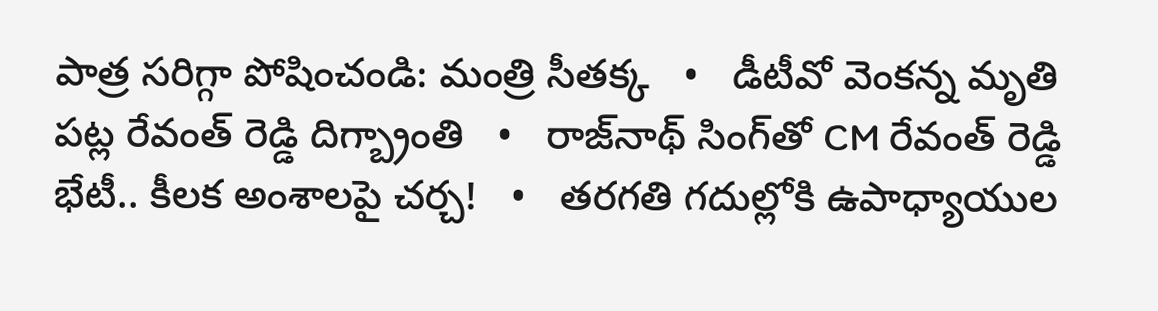పాత్ర సరిగ్గా పోషించండి: మంత్రి సీతక్క   •   డీటీవో వెంకన్న మృతి పట్ల రేవంత్ రెడ్డి దిగ్బ్రాంతి   •   రాజ్‌నాథ్‌ సింగ్‌తో CM రేవంత్ రెడ్డి భేటీ.. కీలక అంశాలపై చర్చ!   •   తరగతి గదుల్లోకి ఉపాధ్యాయుల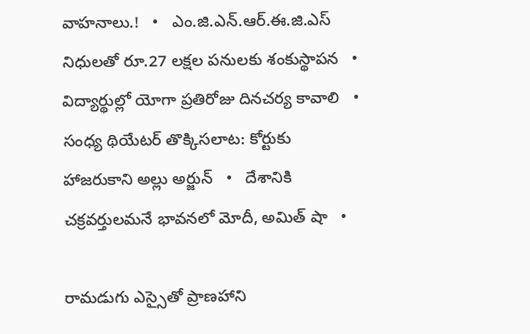వాహనాలు.!   •   ఎం.జి.ఎన్.ఆర్.ఈ.జి.ఎస్ నిధులతో రూ.27 లక్షల పనులకు శంకుస్థాపన   •   విద్యార్థుల్లో యోగా ప్రతిరోజు దినచర్య కావాలి   •   సంధ్య థియేటర్ తొక్కిసలాట: కోర్టుకు హాజరుకాని అల్లు అర్జున్   •   దేశానికి చక్రవర్తులమనే భావనలో మోదీ, అమిత్ షా   •

రామడుగు ఎస్సైతో ప్రాణహాని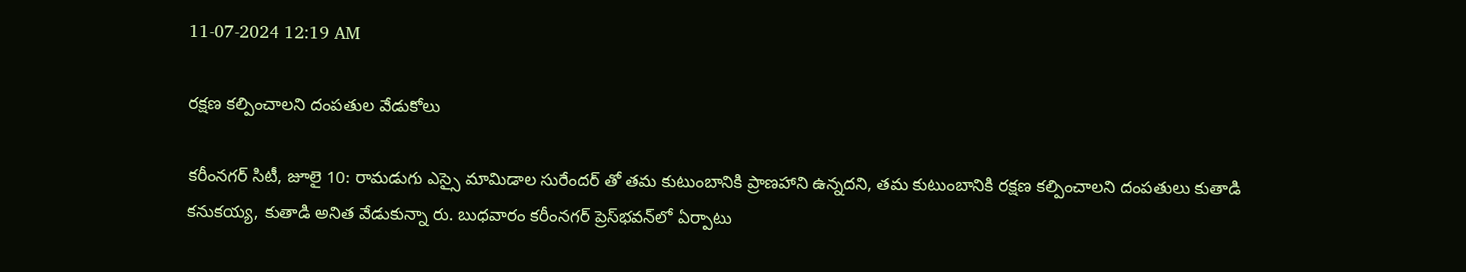11-07-2024 12:19 AM

రక్షణ కల్పించాలని దంపతుల వేడుకోలు

కరీంనగర్ సిటీ, జూలై 10: రామడుగు ఎస్సై మామిడాల సురేందర్ తో తమ కుటుంబానికి ప్రాణహాని ఉన్నదని, తమ కుటుంబానికి రక్షణ కల్పించాలని దంపతులు కుతాడి కనుకయ్య, కుతాడి అనిత వేడుకున్నా రు. బుధవారం కరీంనగర్ ప్రెస్‌భవన్‌లో ఏర్పాటు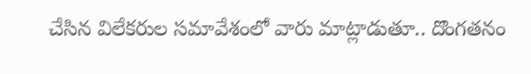చేసిన విలేకరుల సమావేశంలో వారు మాట్లాడుతూ.. దొంగతనం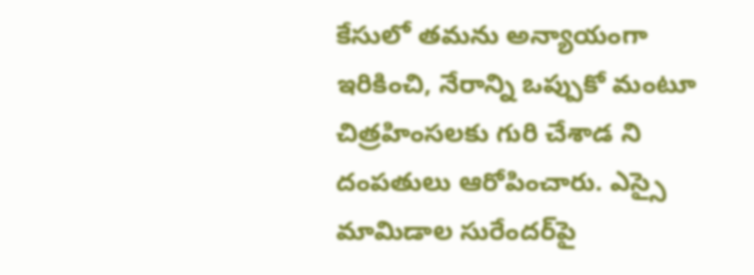కేసులో తమను అన్యాయంగా ఇరికించి, నేరాన్ని ఒప్పుకో మంటూ చిత్రహింసలకు గురి చేశాడ ని దంపతులు ఆరోపించారు. ఎస్సై మామిడాల సురేందర్‌పై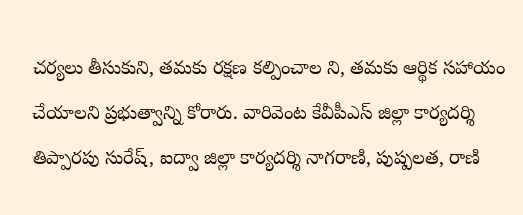చర్యలు తీసుకుని, తమకు రక్షణ కల్పించాల ని, తమకు ఆర్థిక సహాయం చేయాలని ప్రభుత్వాన్ని కోరారు. వారివెంట కేవీపీఎస్ జిల్లా కార్యదర్శి తిప్పారపు సురేష్, ఐద్వా జిల్లా కార్యదర్శి నాగరాణి, పుష్పలత, రాణి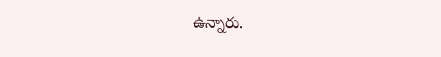ఉన్నారు.